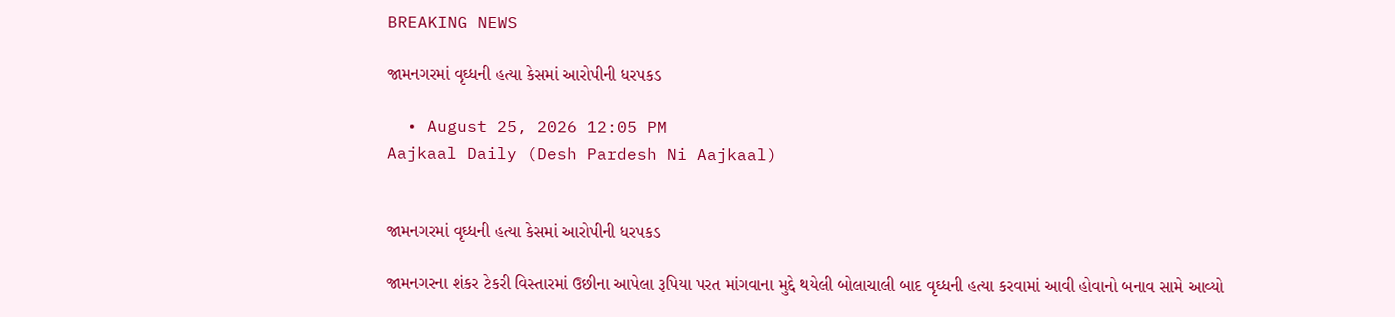BREAKING NEWS

જામનગરમાં વૃઘ્ધની હત્યા કેસમાં આરોપીની ધરપકડ

  • August 25, 2026 12:05 PM
Aajkaal Daily (Desh Pardesh Ni Aajkaal)


જામનગરમાં વૃઘ્ધની હત્યા કેસમાં આરોપીની ધરપકડ

જામનગરના શંકર ટેકરી વિસ્તારમાં ઉછીના આપેલા રૂપિયા પરત માંગવાના મુદ્દે થયેલી બોલાચાલી બાદ વૃઘ્ધની હત્યા કરવામાં આવી હોવાનો બનાવ સામે આવ્યો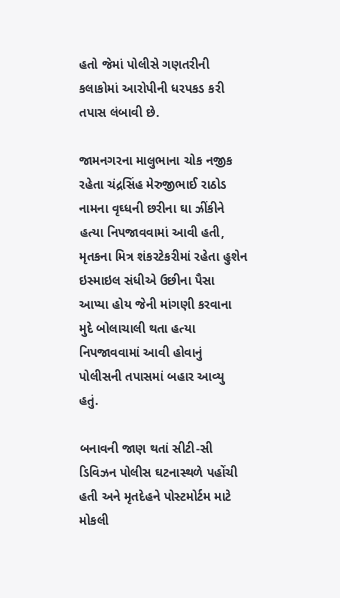હતો જેમાં પોલીસે ગણતરીની કલાકોમાં આરોપીની ધરપકડ કરી તપાસ લંબાવી છે.

જામનગરના માલુભાના ચોક નજીક રહેતા ચંદ્રસિંહ મેરુજીભાઈ રાઠોડ નામના વૃઘ્ધની છરીના ઘા ઝીંકીને હત્યા નિપજાવવામાં આવી હતી, મૃતકના મિત્ર શંકરટેકરીમાં રહેતા હુશેન ઇસ્માઇલ સંધીએ ઉછીના પૈસા આપ્યા હોય જેની માંગણી કરવાના મુદે બોલાચાલી થતા હત્યા નિપજાવવામાં આવી હોવાનું પોલીસની તપાસમાં બહાર આવ્યુ હતું.

બનાવની જાણ થતાં સીટી-સી ડિવિઝન પોલીસ ઘટનાસ્થળે પહોંચી હતી અને મૃતદેહને પોસ્ટમોર્ટમ માટે મોકલી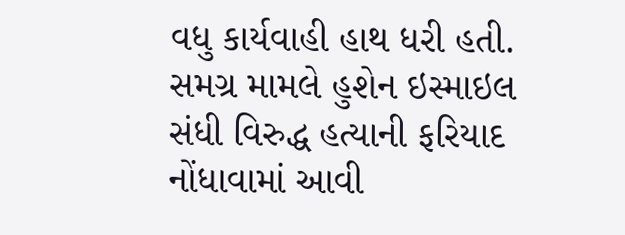વધુ કાર્યવાહી હાથ ધરી હતી. સમગ્ર મામલે હુશેન ઇસ્માઇલ સંધી વિરુદ્ધ હત્યાની ફરિયાદ નોંધાવામાં આવી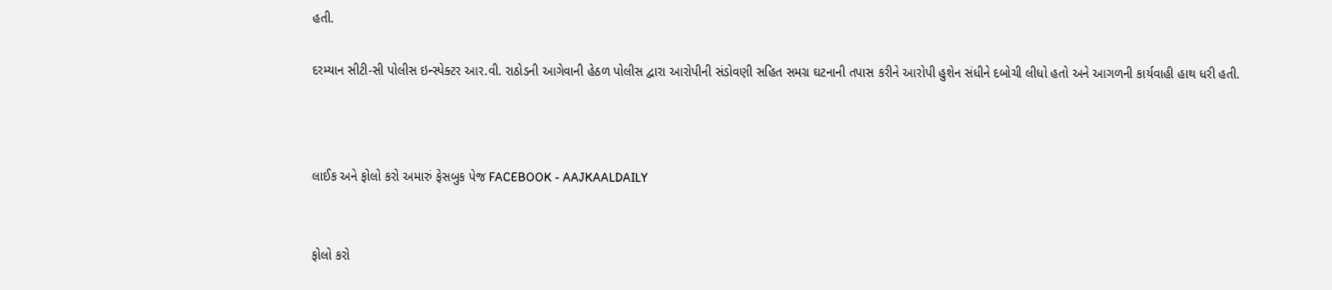હતી.

દરમ્યાન સીટી-સી પોલીસ ઇન્સ્પેક્ટર આર.વી. રાઠોડની આગેવાની હેઠળ પોલીસ દ્વારા આરોપીની સંડોવણી સહિત સમગ્ર ઘટનાની તપાસ કરીને આરોપી હુશેન સંધીને દબોચી લીધો હતો અને આગળની કાર્યવાહી હાથ ધરી હતી.



લાઈક અને ફોલો કરો અમારું ફેસબુક પેજ FACEBOOK - AAJKAALDAILY


ફોલો કરો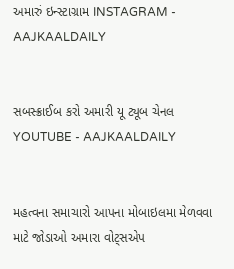અમારું ઇન્સ્ટાગ્રામ INSTAGRAM - AAJKAALDAILY


સબસ્ક્રાઈબ કરો અમારી યૂ ટ્યૂબ ચેનલ YOUTUBE - AAJKAALDAILY


મહત્વના સમાચારો આપના મોબાઇલમા મેળવવા માટે જોડાઓ અમારા વોટ્સએપ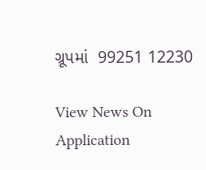ગ્રૂપમાં  99251 12230

View News On Application